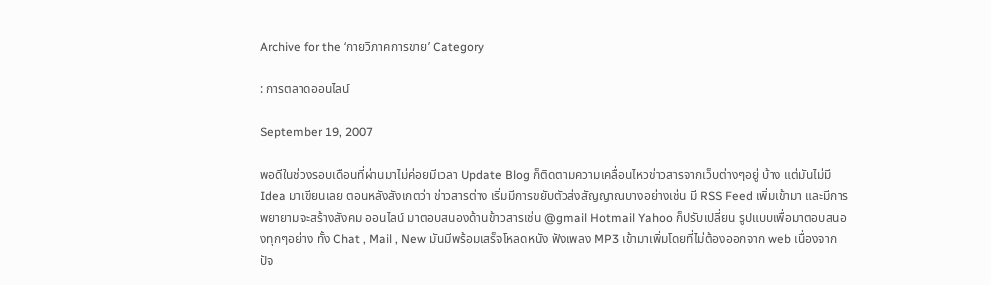Archive for the ‘กายวิภาคการขาย’ Category

: การตลาดออนไลน์

September 19, 2007

พอดีในช่วงรอบเดือนที่ผ่านมาไม่ค่อยมีเวลา Update Blog ก็ติดตามความเคลื่อนไหวข่าวสารจากเว็บต่างๆอยู่ บ้าง แต่มันไม่มี Idea มาเขียนเลย ตอนหลังสังเกตว่า ข่าวสารต่าง เริ่มมีการขยับตัวส่งสัญญาณบางอย่างเช่น มี RSS Feed เพิ่มเข้ามา และมีการพยายามจะสร้างสังคม ออนไลน์ มาตอบสนองด้านข้าวสารเช่น @gmail Hotmail Yahoo ก็ปรับเปลี่ยน รูปแบบเพื่อมาตอบสนองทุกๆอย่าง ทั้ง Chat , Mail , New มันมีพร้อมเสร็จโหลดหนัง ฟังเพลง MP3 เข้ามาเพิ่มโดยที่ไม่ต้องออกจาก web เนื่องจากปัจ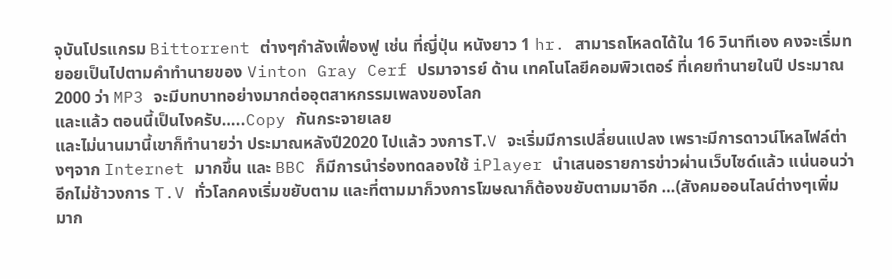จุบันโปรแกรม Bittorrent ต่างๆกำลังเฟื่องฟู เช่น ที่ญี่ปุ่น หนังยาว 1 hr. สามารถโหลดได้ใน 16 วินาทีเอง คงจะเริ่มทยอยเป็นไปตามคำทำนายของ Vinton Gray Cerf ปรมาจารย์ ด้าน เทคโนโลยีคอมพิวเตอร์ ที่เคยทำนายในปี ประมาณ 2000 ว่า MP3 จะมีบทบาทอย่างมากต่ออุตสาหกรรมเพลงของโลก
และแล้ว ตอนนี้เป็นไงครับ…..Copy กันกระจายเลย
และไม่นานมานี้เขาก็ทำนายว่า ประมาณหลังปี2020 ไปแล้ว วงการT.V จะเริ่มมีการเปลี่ยนแปลง เพราะมีการดาวน์โหลไฟล์ต่างๆจาก Internet มากขึ้น และ BBC ก็มีการนำร่องทดลองใช้ iPlayer นำเสนอรายการข่าวผ่านเว็บไซด์แล้ว แน่นอนว่าอีกไม่ช้าวงการ T.V ทั่วโลกคงเริ่มขยับตาม และที่ตามมาก็วงการโฆษณาก็ต้องขยับตามมาอีก …(สังคมออนไลน์ต่างๆเพิ่มมาก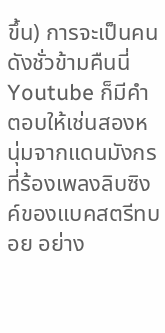ขึ้น) การจะเป็นคนดังชั่วข้ามคืนนี่ Youtube ก็มีคำตอบให้เช่นสองหนุ่มจากแดนมังกร ที่ร้องเพลงลิบซิงค์ของแบคสตรีทบอย อย่าง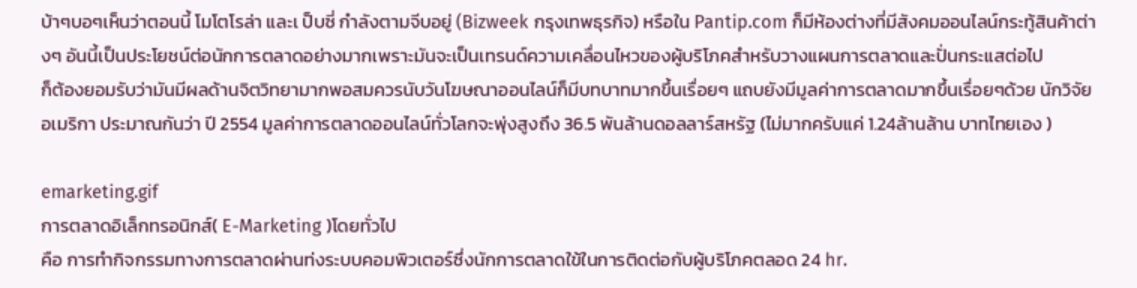บ้าๆบอๆเห็นว่าตอนนี้ โมโตโรล่า และเ ป็บซี่ กำลังตามจีบอยู่ (Bizweek กรุงเทพธุรกิจ) หรือใน Pantip.com ก็มีห้องต่างที่มีสังคมออนไลน์กระทู้สินค้าต่างๆ อันนี้เป็นประโยชน์ต่อนักการตลาดอย่างมากเพราะมันจะเป็นเทรนด์ความเคลื่อนไหวของผู้บริโภคสำหรับวางแผนการตลาดและปั่นกระแสต่อไป
ก็ต้องยอมรับว่ามันมีผลด้านจิตวิทยามากพอสมควรนับวันโฆษณาออนไลน์ก็มีบทบาทมากขึ้นเรื่อยๆ แถบยังมีมูลค่าการตลาดมากขึ้นเรื่อยๆด้วย นักวิจัย อเมริกา ประมาณกันว่า ปี 2554 มูลค่าการตลาดออนไลน์ทั่วโลกจะพุ่งสูงถึง 36.5 พันล้านดอลลาร์สหรัฐ (ไม่มากครับแค่ 1.24ล้านล้าน บาทไทยเอง )

emarketing.gif
การตลาดอิเล็กทรอนิกส์( E-Marketing )โดยทั่วไป
คือ การทำกิจกรรมทางการตลาดผ่านท่งระบบคอมพิวเตอร์ซึ่งนักการตลาดใข้ในการติดต่อกับผู้บริโภคตลอด 24 hr.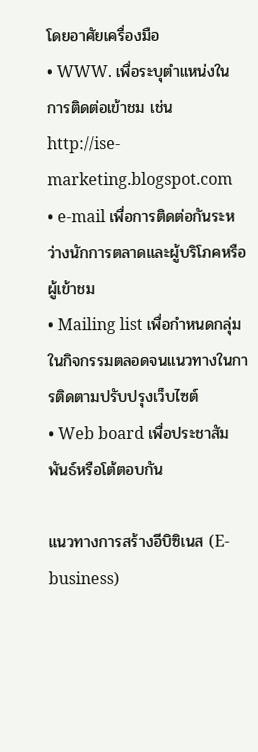โดยอาศัยเครื่องมือ
• WWW. เพื่อระบุตำแหน่งในการติดต่อเข้าชม เช่น http://ise-marketing.blogspot.com
• e-mail เพื่อการติดต่อกันระหว่างนักการตลาดและผู้บริโภคหรือผู้เข้าชม
• Mailing list เพื่อกำหนดกลุ่มในกิจกรรมตลอดจนแนวทางในการติดตามปรับปรุงเว็บไซต์
• Web board เพื่อประชาสัมพันธ์หรือโต้ตอบกัน

แนวทางการสร้างอีบิซิเนส (E-business)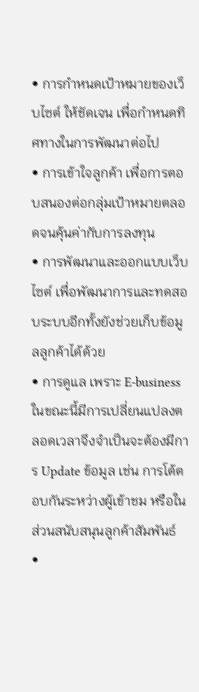• การกำหนดเป้าหมายของเว็บไซต์ ให้ชัดเจน เพื่อกำหนดทิศทางในการพัฒนาต่อไป
• การเข้าใจลูกค้า เพื่อการตอบสนองต่อกลุ่มเป้าหมายตลอดจนคุ้นค่ากับการลงทุน
• การพัฒนาและออกแบบเว็บไซต์ เพื่อพัฒนาการและทดสอบระบบอีกทั้งยังช่วยเก็บข้อมูลลูกค้าได้ด้วย
• การดูแล เพราะ E-business ในขณะนี้มีการเปลี่ยนแปลงตลอดเวลาจึงจำเป็นจะต้องมีการ Update ข้อมูล เช่น การโต้ตอบกันระหว่างผู้เข้าชม หรือในส่วนสนับสนุนลูกค้าสัมพันธ์
•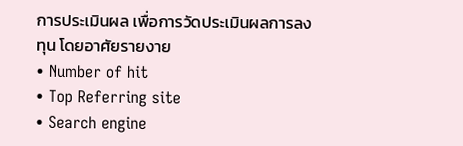การประเมินผล เพื่อการวัดประเมินผลการลงทุน โดยอาศัยรายงาย
• Number of hit
• Top Referring site
• Search engine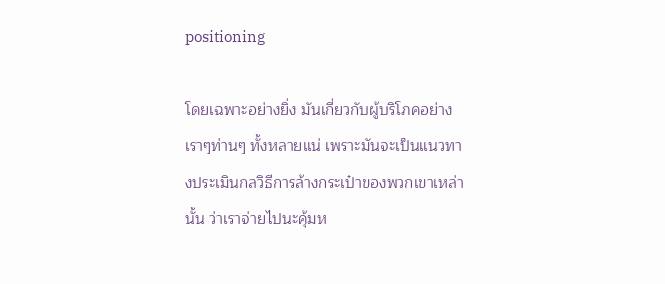positioning

โดยเฉพาะอย่างยิ่ง มันเกี่ยวกับผู้บริโภคอย่างเราๆท่านๆ ทั้งหลายแน่ เพราะมันจะเป็นแนวทางประเมินกลวิธีการล้างกระเป๋าของพวกเขาเหล่านั้น ว่าเราจ่ายไปนะคุ้มห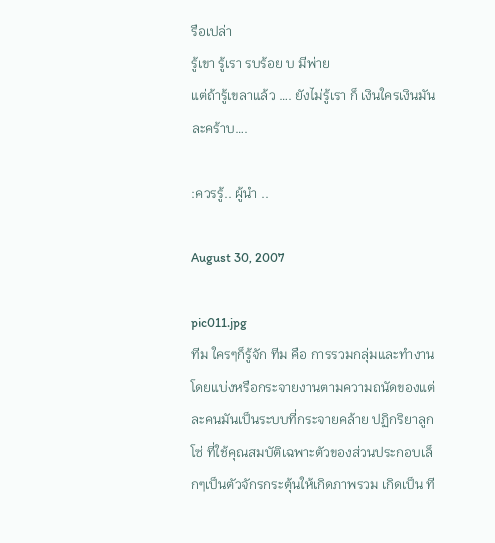รือเปล่า
รู้เขา รู้เรา รบร้อย บ มีพ่าย
แต่ถ้ารู้เขลาแล้ว …. ยังไม่รู้เรา ก็ เงินใครเงินมันละคร้าบ….

:ควรรู้.. ผู้นำ ..

August 30, 2007

pic011.jpg
ทีม ใครๆก็รู้จัก ทีม คือ การรวมกลุ่มและทำงานโดยแบ่งหรือกระจายงานตามความถนัดของแต่ละคนมันเป็นระบบที่กระจายคล้าย ปฏิกริยาลูกโซ่ ที่ใช้คุณสมบัติเฉพาะตัวของส่วนประกอบเล็กๆเป็นตัวจักรกระตุ้นให้เกิดภาพรวม เกิดเป็น ที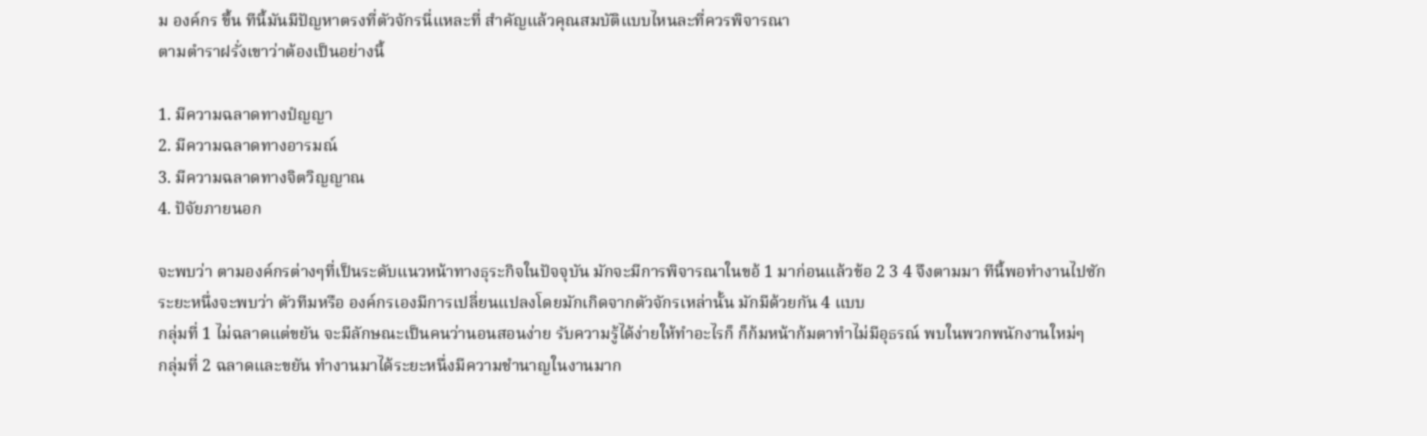ม องค์กร ขึ้น ทีนี้มันมีปัญหาตรงที่ตัวจักรนี่แหละที่ สำคัญแล้วคุณสมบัติแบบไหนละที่ควรพิจารณา
ตามตำราฝรั่งเขาว่าต้องเป็นอย่างนี้

1. มีความฉลาดทางปํญญา
2. มีความฉลาดทางอารมณ์
3. มีความฉลาดทางจิตวิญญาณ
4. ปัจัยภายนอก

จะพบว่า ตามองค์กรต่างๆที่เป็นระดับแนวหน้าทางธุระกิจในปัจจุบัน มักจะมีการพิจารณาในขอ้ 1 มาก่อนแล้วข้อ 2 3 4 จึงตามมา ทีนี้พอทำงานไปซักระยะหนึ่งจะพบว่า ตัวทีมหรือ องค์กรเองมีการเปลี่ยนแปลงโดยมักเกิดจากตัวจักรเหล่านั้น มักมีด้วยกัน 4 แบบ
กลุ่มที่ 1 ไม่ฉลาดแต่ขยัน จะมีลักษณะเป็นคนว่านอนสอนง่าย รับความรู้ได้ง่ายให้ทำอะไรก็ ก็ก้มหน้าก้มตาทำไม่มีอุธรณ์ พบในพวกพนักงานใหม่ๆ
กลุ่มที่ 2 ฉลาดและขยัน ทำงานมาได้ระยะหนึ่งมีความชำนาญในงานมาก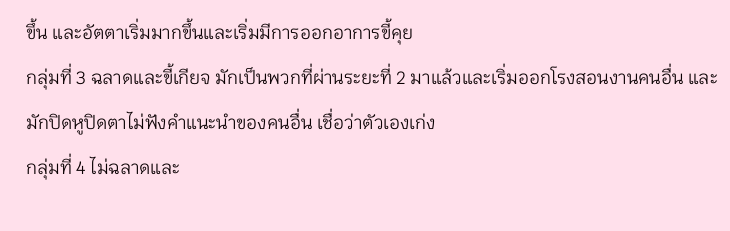ขึ้น และอัตตาเริ่มมากขึ้นและเริ่มมีการออกอาการขี้คุย
กลุ่มที่ 3 ฉลาดและขี้เกียจ มักเป็นพวกที่ผ่านระยะที่ 2 มาแล้วและเริ่มออกโรงสอนงานคนอื่น และมักปิดหูปิดตาไม่ฟังคำแนะนำของคนอื่น เชื่อว่าตัวเองเก่ง
กลุ่มที่ 4 ไม่ฉลาดและ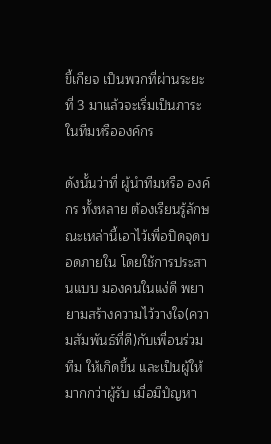ขี้เกียจ เป็นพวกที่ผ่านระยะที่ 3 มาแล้วจะเริ่มเป็นภาระในทีมหรือองค์กร

ดังนั้นว่าที่ ผู้นำทีมหรือ องค์กร ทั้งหลาย ต้องเรียนรู้ลักษณะเหล่านี้เอาไว้เพื่อปิดจุดบอดภายใน โดยใช้การประสานแบบ มองคนในแง่ดี พยายามสร้างความไว้วางใจ(ความสัมพันธ์ที่ดี)กับเพื่อนร่วมทีม ให้เกิดขึ้น และเป็นผู้ให้ มากกว่าผู้รับ เมื่อมีปํญหา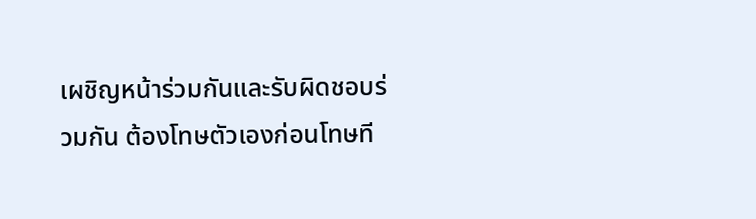เผชิญหน้าร่วมกันและรับผิดชอบร่วมกัน ต้องโทษตัวเองก่อนโทษที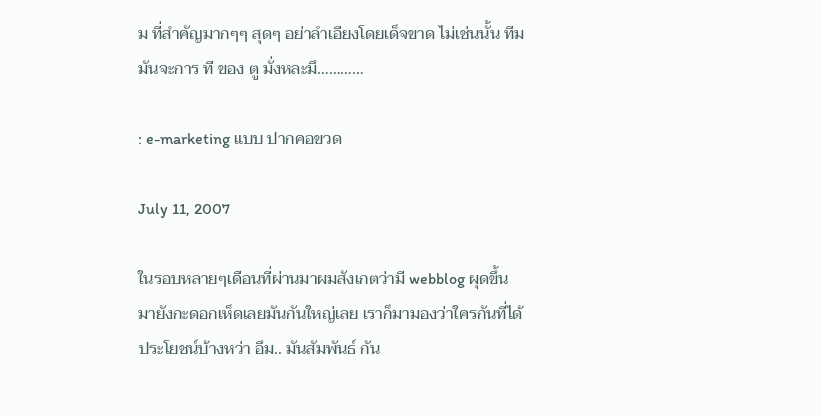ม ที่สำคัญมากๆๆ สุดๆ อย่าลำเอียงโดยเด็จขาด ไม่เช่นนั้น ทีม มันจะการ ที ของ ตู มั่งหละมึ…………

: e-marketing แบบ ปากคอขวด

July 11, 2007

ในรอบหลายๆเดือนที่ผ่านมาผมสังเกตว่ามี webblog ผุดขึ้นมายังกะดอกเห็ดเลยมันกันใหญ่เลย เราก็มามองว่าใครกันที่ได้ประโยชน์บ้างหว่า อึม.. มันสัมพันธ์ กัน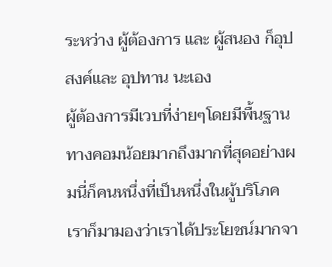ระหว่าง ผู้ต้องการ และ ผู้สนอง ก็อุปสงค์และ อุปทาน นะเอง
ผู้ต้องการมีเวบที่ง่ายๆโดยมีพื้นฐานทางคอมน้อยมากถึงมากที่สุดอย่างผมนี่ก็คนหนึ่งที่เป็นหนึ่งในผู้บริโภค เราก็มามองว่าเราได้ประโยชน์มากจา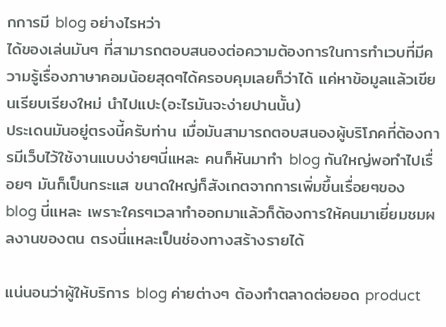กการมี blog อย่างไรหว่า
ได้ของเล่นมันๆ ที่สามารถตอบสนองต่อความต้องการในการทำเวบที่มีความรู้เรื่องภาษาคอมน้อยสุดๆได้ครอบคุมเลยก็ว่าได้ แค่หาข้อมูลแล้วเขียนเรียบเรียงใหม่ นำไปแปะ(อะไรมันจะง่ายปานนั้น)
ประเดนมันอยู่ตรงนี้ครับท่าน เมื่อมันสามารถตอบสนองผู้บริโภคที่ต้องการมีเว็บไว้ใช้งานแบบง่ายๆนี่แหละ คนก็หันมาทำ blog กันใหญ่พอทำไปเรื่อยๆ มันก็เป็นกระแส ขนาดใหญ่ก็สังเกตจากการเพิ่มขึ้นเรื่อยๆของ blog นี่แหละ เพราะใครๆเวลาทำออกมาแล้วก็ต้องการให้คนมาเยี่ยมชมผลงานของตน ตรงนี่แหละเป็นช่องทางสร้างรายได้

แน่นอนว่าผู้ให้บริการ blog ค่ายต่างๆ ต้องทำตลาดต่อยอด product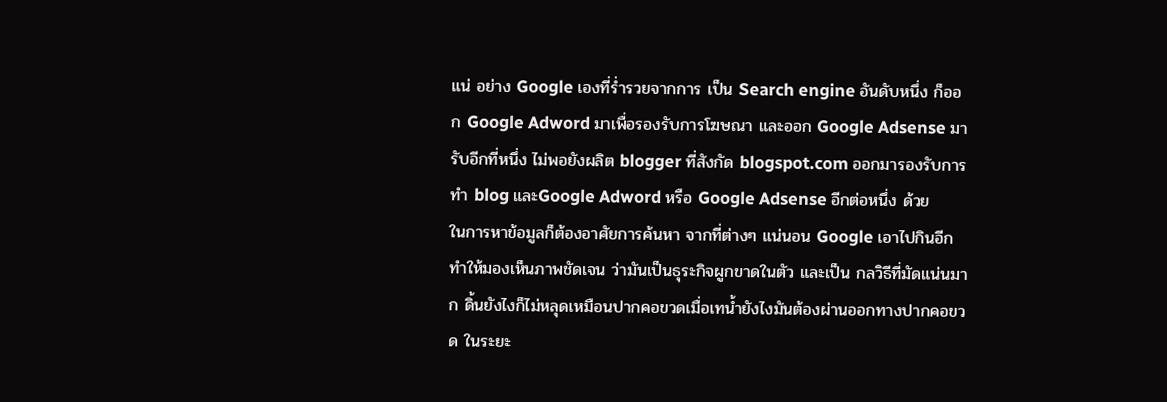แน่ อย่าง Google เองที่ร่ำรวยจากการ เป็น Search engine อันดับหนึ่ง ก็ออก Google Adword มาเพื่อรองรับการโฆษณา และออก Google Adsense มารับอีกที่หนึ่ง ไม่พอยังผลิต blogger ที่สังกัด blogspot.com ออกมารองรับการทำ blog และGoogle Adword หรือ Google Adsense อีกต่อหนึ่ง ด้วย
ในการหาข้อมูลก็ต้องอาศัยการค้นหา จากที่ต่างๆ แน่นอน Google เอาไปกินอีก
ทำให้มองเห็นภาพชัดเจน ว่ามันเป็นธุระกิจผูกขาดในตัว และเป็น กลวิธีที่มัดแน่นมาก ดิ้นยังไงก็ไม่หลุดเหมือนปากคอขวดเมื่อเทน้ำยังไงมันต้องผ่านออกทางปากคอขวด ในระยะ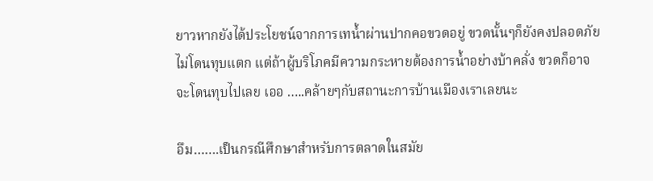ยาวหากยังได้ประโยชน์จากการเทน้ำผ่านปากคอขวดอยู่ ขวดนั้นๆก็ยังคงปลอดภัยไม่โดนทุบแตก แต่ถ้าผู้บริโภคมีความกระหายต้องการน้ำอย่างบ้าคลั่ง ขวดก็อาจจะโดนทุบไปเลย เออ …..คล้ายๆกับสถานะการบ้านเมืองเราเลยนะ

อึม…….เป็นกรณีศึกษาสำหรับการตลาดในสมัย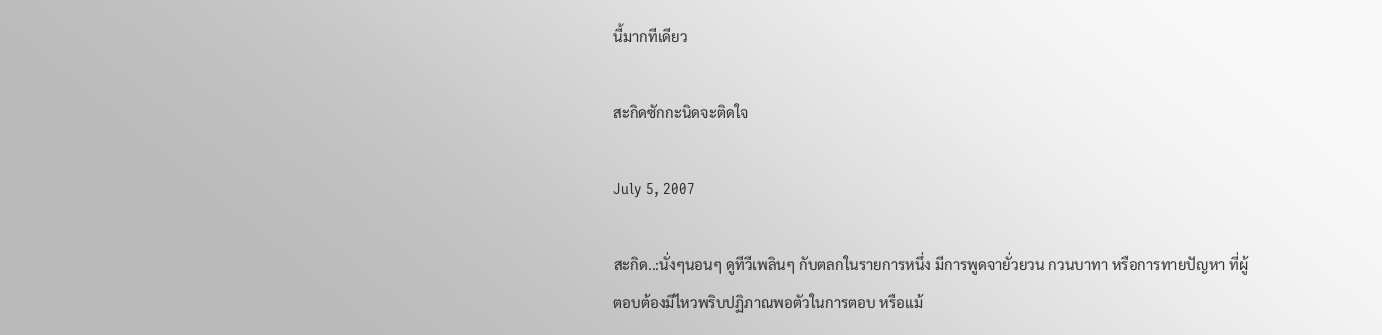นี้มากทีเดียว

สะกิดซักกะนิดจะติดใจ

July 5, 2007

สะกิด..:นั่งๆนอนๆ ดูทีวีเพลินๆ กับตลกในรายการหนึ่ง มีการพูดจายั่วยวน กวนบาทา หรือการทายปัญหา ที่ผู้ตอบต้องมีไหวพริบปฏิภาณพอตัวในการตอบ หรือแม้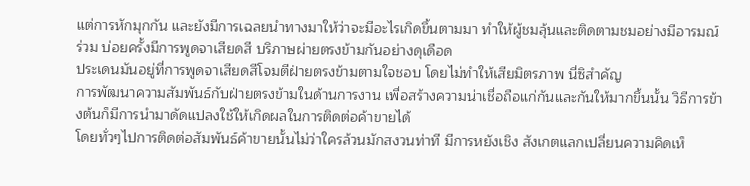แต่การหักมุกกัน และยังมีการเฉลยนำทางมาให้ว่าจะมีอะไรเกิดขึ้นตามมา ทำให้ผู้ชมลุ้นและติดตามชมอย่างมีอารมณ์ร่วม บ่อยครั้งมีการพูดจาเสียดสี บริภาษผ่ายตรงข้ามกันอย่างดุเดือด
ประเดนมันอยู่ที่การพูดจาเสียดสีโจมตีฝ่ายตรงข้ามตามใจชอบ โดยไม่ทำให้เสียมิตรภาพ นี่ซิสำคัญ
การพัฒนาความสัมพันธ์กับฝ่ายตรงข้ามในด้านการงาน เพื่อสร้างความน่าเชื่อถือแก่กันและกันให้มากขึ้นนั้น วิธีการข้างต้นก็มีการนำมาดัดแปลงใช้ให้เกิดผลในการติดต่อค้าขายได้
โดยทั่วๆไปการติดต่อสัมพันธ์ค้าขายนั้นไม่ว่าใครล้วนมักสงวนท่าที มีการหยังเชิง สังเกตแลกเปลี่ยนความคิดเห็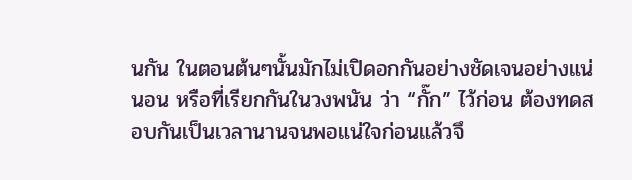นกัน ในตอนต้นๆนั้นมักไม่เปิดอกกันอย่างชัดเจนอย่างแน่นอน หรือที่เรียกกันในวงพนัน ว่า “กั๊ก” ไว้ก่อน ต้องทดสอบกันเป็นเวลานานจนพอแน่ใจก่อนแล้วจึ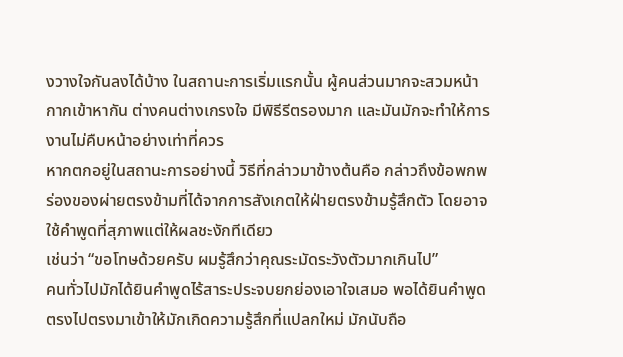งวางใจกันลงได้บ้าง ในสถานะการเริ่มแรกนั้น ผู้คนส่วนมากจะสวมหน้ากากเข้าหากัน ต่างคนต่างเกรงใจ มีพิธีรีตรองมาก และมันมักจะทำให้การงานไม่คืบหน้าอย่างเท่าที่ควร
หากตกอยู่ในสถานะการอย่างนี้ วิธีที่กล่าวมาข้างต้นคือ กล่าวถึงข้อพกพร่องของผ่ายตรงข้ามที่ได้จากการสังเกตให้ฝ่ายตรงข้ามรู้สึกตัว โดยอาจใช้คำพูดที่สุภาพแต่ให้ผลชะงักทีเดียว
เช่นว่า “ขอโทษด้วยครับ ผมรู้สึกว่าคุณระมัดระวังตัวมากเกินไป”
คนทั่วไปมักได้ยินคำพูดไร้สาระประจบยกย่องเอาใจเสมอ พอได้ยินคำพูดตรงไปตรงมาเข้าให้มักเกิดความรู้สึกที่แปลกใหม่ มักนับถือ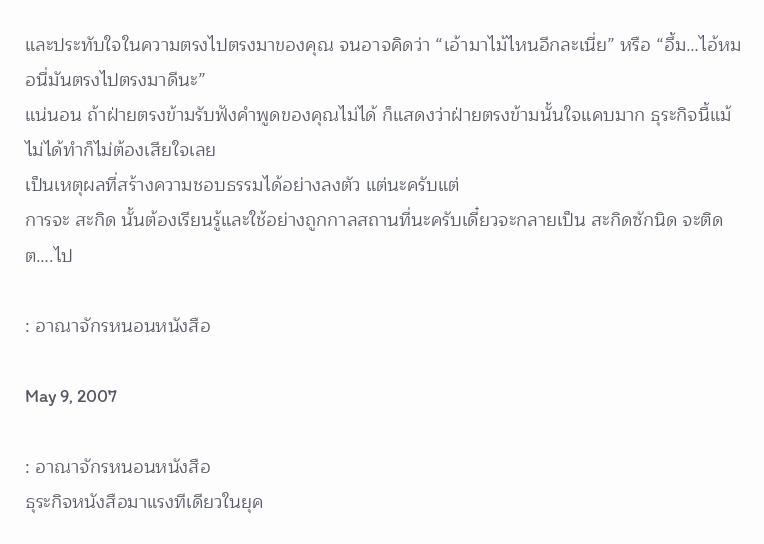และประทับใจในความตรงไปตรงมาของคุณ จนอาจคิดว่า “เอ้ามาไม้ไหนอีกละเนี่ย” หรือ “อึ้ม…ไอ้หมอนี่มันตรงไปตรงมาดีนะ”
แน่นอน ถ้าฝ่ายตรงข้ามรับฟังคำพูดของคุณไม่ได้ ก็แสดงว่าฝ่ายตรงข้ามนั้นใจแคบมาก ธุระกิจนี้แม้ไม่ได้ทำก็ไม่ต้องเสียใจเลย
เป็นเหตุผลที่สร้างความชอบธรรมได้อย่างลงตัว แต่นะครับแต่
การจะ สะกิด นั้นต้องเรียนรู้และใช้อย่างถูกกาลสถานที่นะครับเดี๋ยวจะกลายเป็น สะกิดซักนิด จะติด ต….ไป

: อาณาจักรหนอนหนังสือ

May 9, 2007

: อาณาจักรหนอนหนังสือ
ธุระกิจหนังสือมาแรงทีเดียวในยุค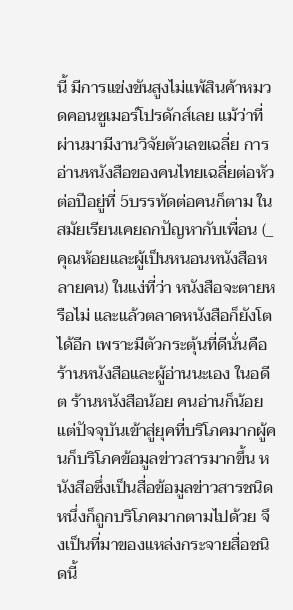นี้ มีการแข่งขันสูงไม่แพ้สินค้าหมวดคอนซูเมอร์โปรดักส์เลย แม้ว่าที่ผ่านมามีงานวิจัยตัวเลขเฉลี่ย การอ่านหนังสือของคนไทยเฉลี่ยต่อหัวต่อปีอยู่ที่ 5บรรทัดต่อคนก็ตาม ในสมัยเรียนเคยถกปัญหากับเพื่อน (_ คุณห้อยและผู้เป็นหนอนหนังสือหลายคน) ในแง่ที่ว่า หนังสือจะตายหรือไม่ และแล้วตลาดหนังสือก็ยังโตได้อีก เพราะมีตัวกระตุ้นที่ดีนั่นคือร้านหนังสือและผู้อ่านนะเอง ในอดีต ร้านหนังสือน้อย คนอ่านก็น้อย แต่ปัจจุบันเข้าสู่ยุคที่บริโภคมากผู้คนก็บริโภคข้อมูลข่าวสารมากขึ้น หนังสือซึ่งเป็นสื่อข้อมูลข่าวสารชนิดหนึ่งก็ถูกบริโภคมากตามไปด้วย จึงเป็นที่มาของแหล่งกระจายสื่อชนิดนี้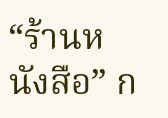“ร้านหนังสือ” ก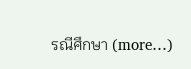รณีศึกษา (more…)